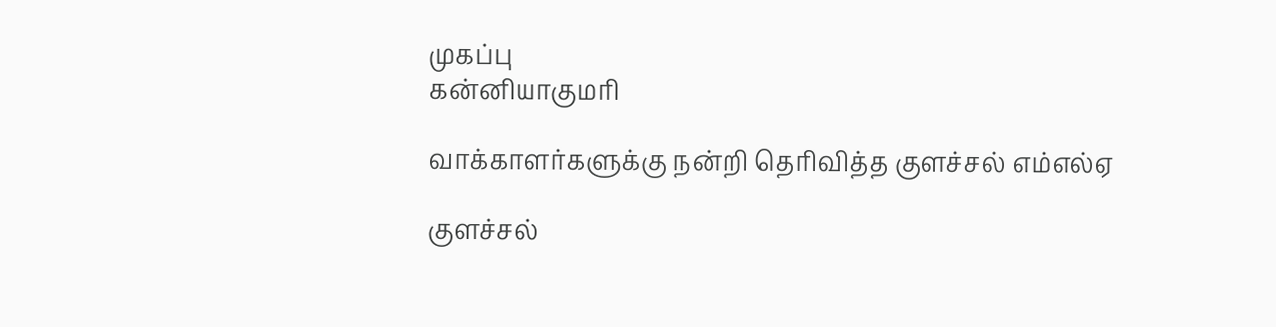முகப்பு
கன்னியாகுமரி

வாக்காளர்களுக்கு நன்றி தெரிவித்த குளச்சல் எம்எல்ஏ

குளச்சல்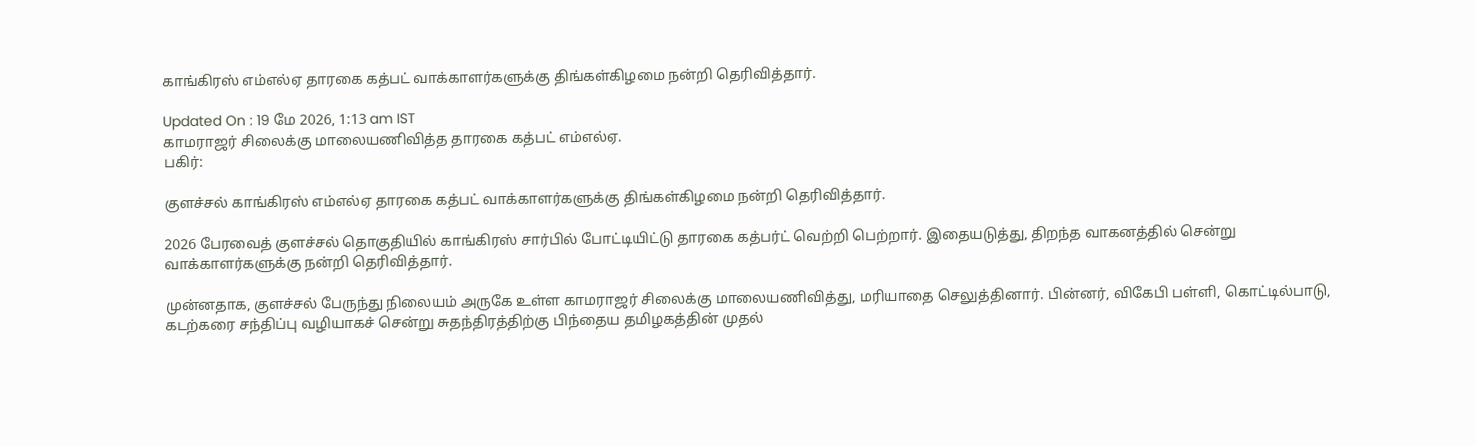காங்கிரஸ் எம்எல்ஏ தாரகை கத்பட் வாக்காளர்களுக்கு திங்கள்கிழமை நன்றி தெரிவித்தார்.

Updated On : 19 மே 2026, 1:13 am IST
காமராஜர் சிலைக்கு மாலையணிவித்த தாரகை கத்பட் எம்எல்ஏ.
பகிர்:

குளச்சல் காங்கிரஸ் எம்எல்ஏ தாரகை கத்பட் வாக்காளர்களுக்கு திங்கள்கிழமை நன்றி தெரிவித்தார்.

2026 பேரவைத் குளச்சல் தொகுதியில் காங்கிரஸ் சார்பில் போட்டியிட்டு தாரகை கத்பர்ட் வெற்றி பெற்றார். இதையடுத்து, திறந்த வாகனத்தில் சென்று வாக்காளர்களுக்கு நன்றி தெரிவித்தார்.

முன்னதாக, குளச்சல் பேருந்து நிலையம் அருகே உள்ள காமராஜர் சிலைக்கு மாலையணிவித்து, மரியாதை செலுத்தினார். பின்னர், விகேபி பள்ளி, கொட்டில்பாடு, கடற்கரை சந்திப்பு வழியாகச் சென்று சுதந்திரத்திற்கு பிந்தைய தமிழகத்தின் முதல்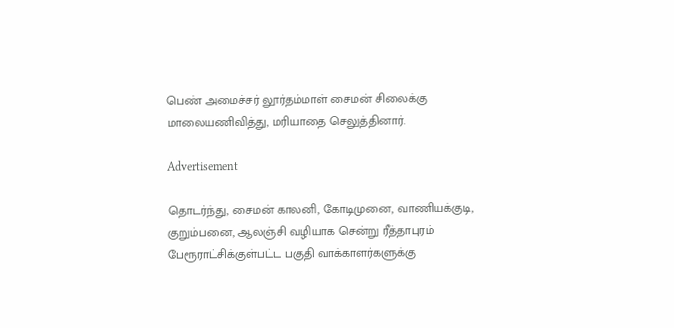பெண் அமைச்சர் லூர்தம்மாள் சைமன் சிலைக்கு மாலையணிவித்து, மரியாதை செலுத்தினார்.

Advertisement

தொடர்ந்து, சைமன் காலனி, கோடிமுனை, வாணியக்குடி, குறும்பனை, ஆலஞ்சி வழியாக சென்று ரீத்தாபுரம் பேரூராட்சிக்குள்பட்ட பகுதி வாக்காளர்களுக்கு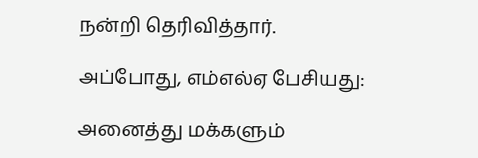நன்றி தெரிவித்தார்.

அப்போது, எம்எல்ஏ பேசியது:

அனைத்து மக்களும்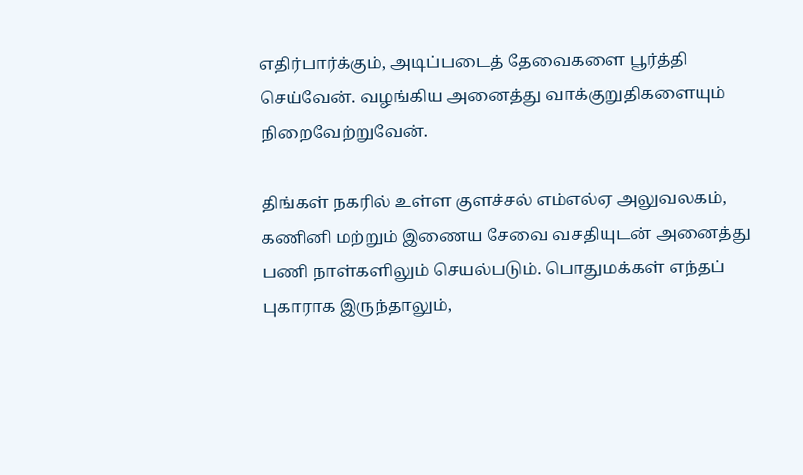எதிர்பார்க்கும், அடிப்படைத் தேவைகளை பூர்த்தி செய்வேன். வழங்கிய அனைத்து வாக்குறுதிகளையும் நிறைவேற்றுவேன்.

திங்கள் நகரில் உள்ள குளச்சல் எம்எல்ஏ அலுவலகம், கணினி மற்றும் இணைய சேவை வசதியுடன் அனைத்து பணி நாள்களிலும் செயல்படும். பொதுமக்கள் எந்தப் புகாராக இருந்தாலும்,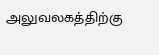அலுவலகத்திற்கு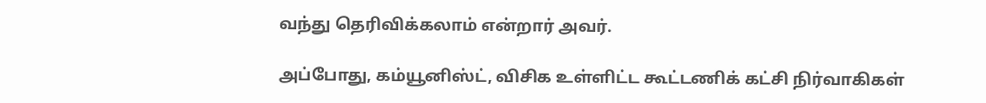வந்து தெரிவிக்கலாம் என்றார் அவர்.

அப்போது, கம்யூனிஸ்ட், விசிக உள்ளிட்ட கூட்டணிக் கட்சி நிர்வாகிகள்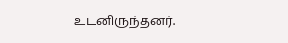உடனிருந்தனர்.